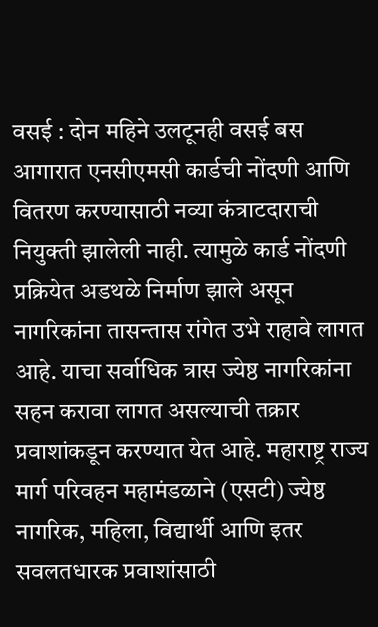वसई : दोन महिने उलटूनही वसई बस आगारात एनसीएमसी कार्डची नोंदणी आणि वितरण करण्यासाठी नव्या कंत्राटदाराची नियुक्ती झालेली नाही. त्यामुळे कार्ड नोंदणी प्रक्रियेत अडथळे निर्माण झाले असून नागरिकांना तासन्तास रांगेत उभे राहावे लागत आहे. याचा सर्वाधिक त्रास ज्येष्ठ नागरिकांना सहन करावा लागत असल्याची तक्रार प्रवाशांकडून करण्यात येत आहे. महाराष्ट्र राज्य मार्ग परिवहन महामंडळाने (एसटी) ज्येष्ठ नागरिक, महिला, विद्यार्थी आणि इतर सवलतधारक प्रवाशांसाठी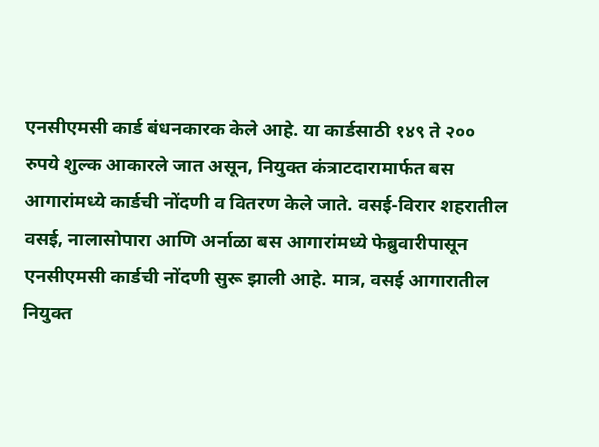एनसीएमसी कार्ड बंधनकारक केले आहे. या कार्डसाठी १४९ ते २०० रुपये शुल्क आकारले जात असून, नियुक्त कंत्राटदारामार्फत बस आगारांमध्ये कार्डची नोंदणी व वितरण केले जाते. वसई-विरार शहरातील वसई, नालासोपारा आणि अर्नाळा बस आगारांमध्ये फेब्रुवारीपासून एनसीएमसी कार्डची नोंदणी सुरू झाली आहे. मात्र, वसई आगारातील नियुक्त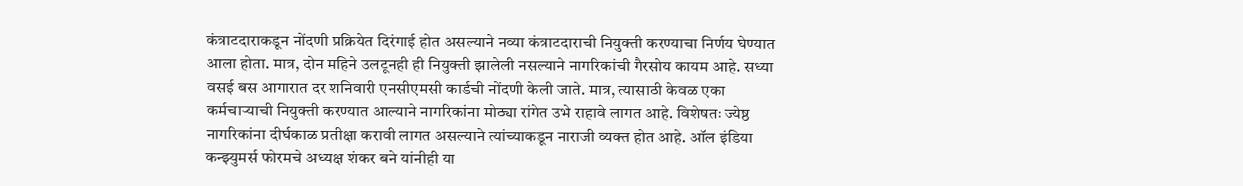कंत्राटदाराकडून नोंदणी प्रक्रियेत दिरंगाई होत असल्याने नव्या कंत्राटदाराची नियुक्ती करण्याचा निर्णय घेण्यात आला होता. मात्र, दोन महिने उलटूनही ही नियुक्ती झालेली नसल्याने नागरिकांची गैरसोय कायम आहे. सध्या वसई बस आगारात दर शनिवारी एनसीएमसी कार्डची नोंदणी केली जाते. मात्र, त्यासाठी केवळ एका कर्मचाऱ्याची नियुक्ती करण्यात आल्याने नागरिकांना मोठ्या रांगेत उभे राहावे लागत आहे. विशेषतः ज्येष्ठ नागरिकांना दीर्घकाळ प्रतीक्षा करावी लागत असल्याने त्यांच्याकडून नाराजी व्यक्त होत आहे. ऑल इंडिया कन्झ्युमर्स फोरमचे अध्यक्ष शंकर बने यांनीही या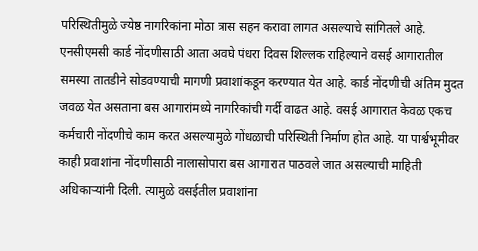परिस्थितीमुळे ज्येष्ठ नागरिकांना मोठा त्रास सहन करावा लागत असल्याचे सांगितले आहे.
एनसीएमसी कार्ड नोंदणीसाठी आता अवघे पंधरा दिवस शिल्लक राहिल्याने वसई आगारातील समस्या तातडीने सोडवण्याची मागणी प्रवाशांकडून करण्यात येत आहे. कार्ड नोंदणीची अंतिम मुदत जवळ येत असताना बस आगारांमध्ये नागरिकांची गर्दी वाढत आहे. वसई आगारात केवळ एकच कर्मचारी नोंदणीचे काम करत असल्यामुळे गोंधळाची परिस्थिती निर्माण होत आहे. या पार्श्वभूमीवर काही प्रवाशांना नोंदणीसाठी नालासोपारा बस आगारात पाठवले जात असल्याची माहिती अधिकाऱ्यांनी दिली. त्यामुळे वसईतील प्रवाशांना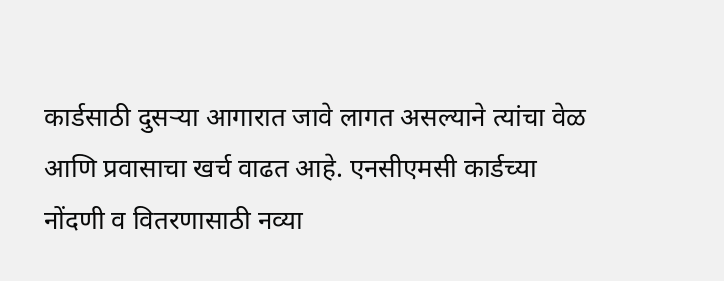कार्डसाठी दुसऱ्या आगारात जावे लागत असल्याने त्यांचा वेळ आणि प्रवासाचा खर्च वाढत आहे. एनसीएमसी कार्डच्या नोंदणी व वितरणासाठी नव्या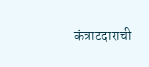कंत्राटदाराची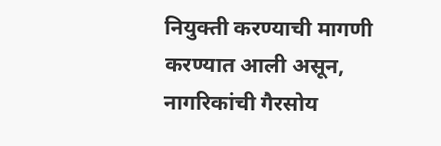नियुक्ती करण्याची मागणी करण्यात आली असून, नागरिकांची गैरसोय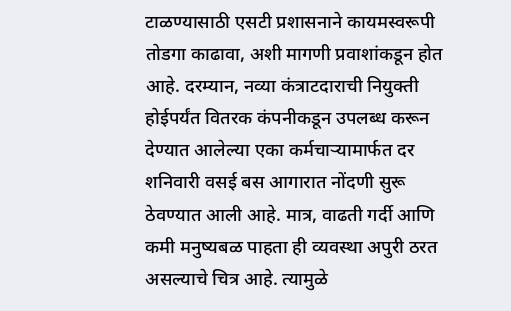टाळण्यासाठी एसटी प्रशासनाने कायमस्वरूपी तोडगा काढावा, अशी मागणी प्रवाशांकडून होत आहे. दरम्यान, नव्या कंत्राटदाराची नियुक्ती होईपर्यंत वितरक कंपनीकडून उपलब्ध करून देण्यात आलेल्या एका कर्मचाऱ्यामार्फत दर शनिवारी वसई बस आगारात नोंदणी सुरू ठेवण्यात आली आहे. मात्र, वाढती गर्दी आणि कमी मनुष्यबळ पाहता ही व्यवस्था अपुरी ठरत असल्याचे चित्र आहे. त्यामुळे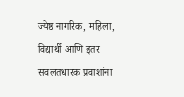ज्येष्ठ नागरिक, महिला, विद्यार्थी आणि इतर सवलतधारक प्रवाशांना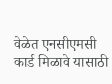वेळेत एनसीएमसी कार्ड मिळावे यासाठी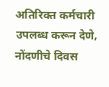अतिरिक्त कर्मचारी उपलब्ध करून देणे, नोंदणीचे दिवस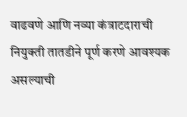वाढवणे आणि नव्या कंत्राटदाराची नियुक्ती तातडीने पूर्ण करणे आवश्यक असल्याची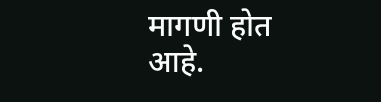मागणी होत आहे.